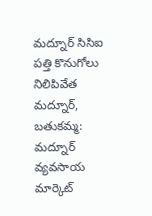మద్నూర్ సిసిఐ పత్తి కొనుగోలు నిలిపివేత
మద్నూర్, బతుకమ్మ: మద్నూర్ వ్యవసాయ మార్కెట్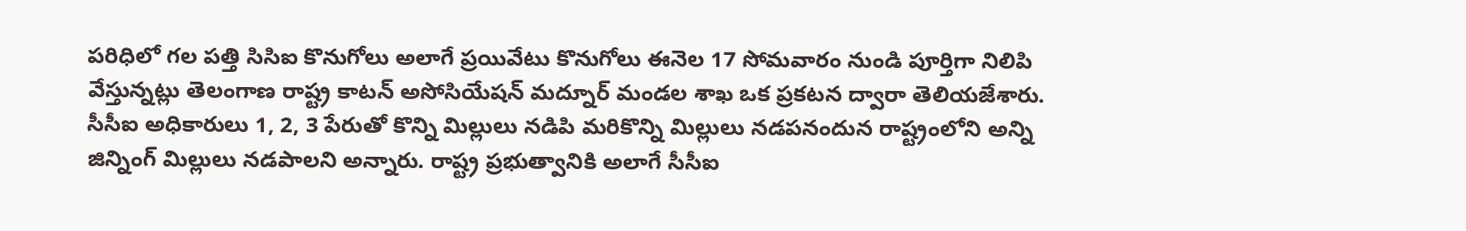పరిధిలో గల పత్తి సిసిఐ కొనుగోలు అలాగే ప్రయివేటు కొనుగోలు ఈనెల 17 సోమవారం నుండి పూర్తిగా నిలిపి వేస్తున్నట్లు తెలంగాణ రాష్ట్ర కాటన్ అసోసియేషన్ మద్నూర్ మండల శాఖ ఒక ప్రకటన ద్వారా తెలియజేశారు. సీసీఐ అధికారులు 1, 2, 3 పేరుతో కొన్ని మిల్లులు నడిపి మరికొన్ని మిల్లులు నడపనందున రాష్ట్రంలోని అన్ని జిన్నింగ్ మిల్లులు నడపాలని అన్నారు. రాష్ట్ర ప్రభుత్వానికి అలాగే సీసీఐ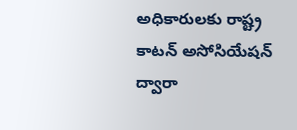అధికారులకు రాష్ట్ర కాటన్ అసోసియేషన్ ద్వారా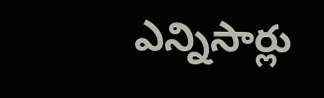ఎన్నిసార్లు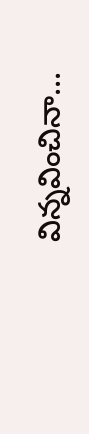విన్నవించినా...